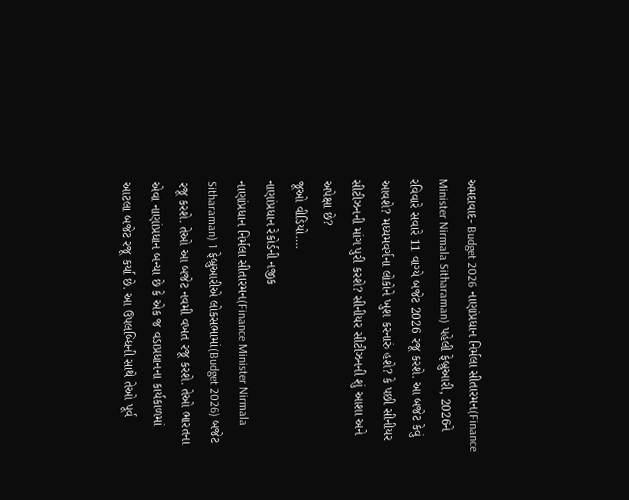અમદાવાદ- Budget 2026 નાણાંપ્રધાન નિર્મલા સીતારમન(Finance Minister Nirmala Sitharaman) પહેલી ફેબ્રુઆરી, 2026ને રવિવારે સવારે 11 વાગ્યે બજેટ 2026 રજૂ કરશે. આ બજેટ કેવું આવશે? મધ્યમવર્ગના લોકોને ખુશ કરનારું હશે? કે પછી સીનીયર સીટીઝનની માંગ પુરી કરશે? સીનીયર સીટીઝનની શું આશા અને અપેક્ષા છે?
જૂઓ વીડિયો….
નાણાંપ્રધાન રેકોર્ડની નજીક
નાણાંપ્રધાન નિર્મલા સીતારમન(Finance Minister Nirmala Sitharaman) 1 ફેબ્રુઆરીએ લોકસભામાં(Budget 2026) બજેટ રજૂ કરશે. તેઓ આ બજેટ નવમી વખત રજૂ કરશે. તેઓ ભારતના એવા નાણાંપ્રધાન બન્યા છે કે એક જ વડાપ્રધાનના કાર્યકાળમાં આટલા બજેટ રજૂ કર્યા છે. આ ઉપલબ્ધિની સાથે તેઓ પૂર્વ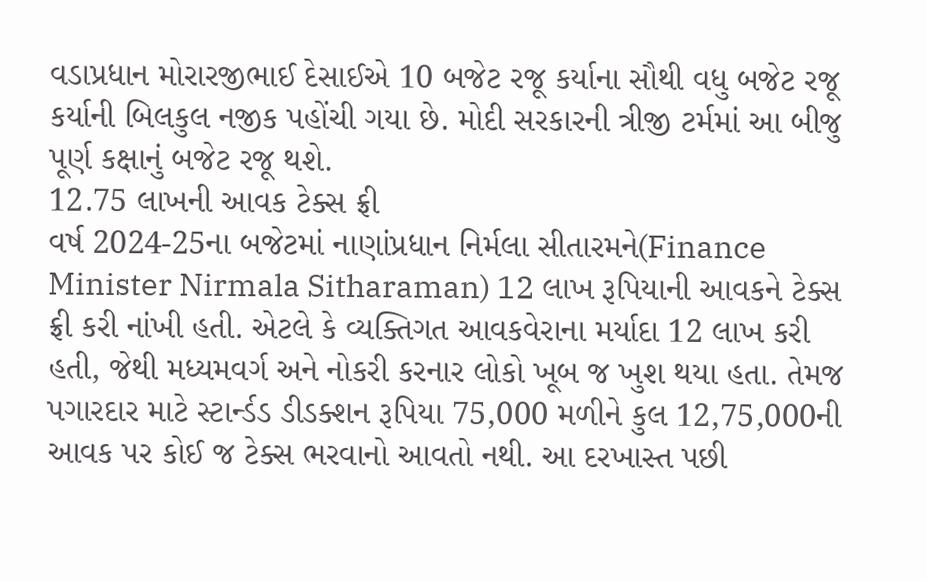વડાપ્રધાન મોરારજીભાઈ દેસાઈએ 10 બજેટ રજૂ કર્યાના સૌથી વધુ બજેટ રજૂ કર્યાની બિલકુલ નજીક પહોંચી ગયા છે. મોદી સરકારની ત્રીજી ટર્મમાં આ બીજુ પૂર્ણ કક્ષાનું બજેટ રજૂ થશે.
12.75 લાખની આવક ટેક્સ ફ્રી
વર્ષ 2024-25ના બજેટમાં નાણાંપ્રધાન નિર્મલા સીતારમને(Finance Minister Nirmala Sitharaman) 12 લાખ રૂપિયાની આવકને ટેક્સ ફ્રી કરી નાંખી હતી. એટલે કે વ્યક્તિગત આવકવેરાના મર્યાદા 12 લાખ કરી હતી, જેથી મધ્યમવર્ગ અને નોકરી કરનાર લોકો ખૂબ જ ખુશ થયા હતા. તેમજ પગારદાર માટે સ્ટાર્ન્ડડ ડીડક્શન રૂપિયા 75,000 મળીને કુલ 12,75,000ની આવક પર કોઈ જ ટેક્સ ભરવાનો આવતો નથી. આ દરખાસ્ત પછી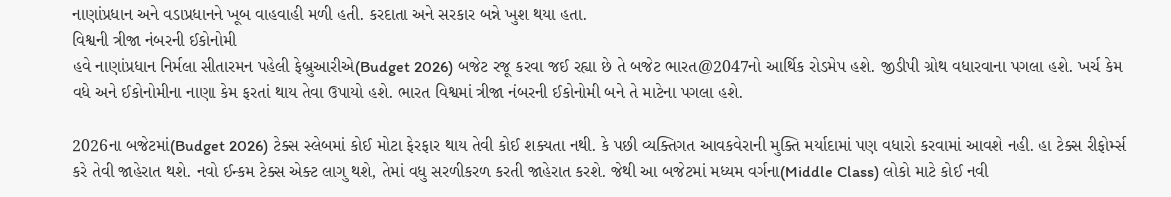નાણાંપ્રધાન અને વડાપ્રધાનને ખૂબ વાહવાહી મળી હતી. કરદાતા અને સરકાર બન્ને ખુશ થયા હતા.
વિશ્વની ત્રીજા નંબરની ઈકોનોમી
હવે નાણાંપ્રધાન નિર્મલા સીતારમન પહેલી ફેબ્રુઆરીએ(Budget 2026) બજેટ રજૂ કરવા જઈ રહ્યા છે તે બજેટ ભારત@2047નો આર્થિક રોડમેપ હશે. જીડીપી ગ્રોથ વધારવાના પગલા હશે. ખર્ચ કેમ વધે અને ઈકોનોમીના નાણા કેમ ફરતાં થાય તેવા ઉપાયો હશે. ભારત વિશ્વમાં ત્રીજા નંબરની ઈકોનોમી બને તે માટેના પગલા હશે.

2026ના બજેટમાં(Budget 2026) ટેક્સ સ્લેબમાં કોઈ મોટા ફેરફાર થાય તેવી કોઈ શક્યતા નથી. કે પછી વ્યક્તિગત આવકવેરાની મુક્તિ મર્યાદામાં પણ વધારો કરવામાં આવશે નહી. હા ટેક્સ રીફોર્મ્સ કરે તેવી જાહેરાત થશે. નવો ઈન્કમ ટેક્સ એક્ટ લાગુ થશે, તેમાં વધુ સરળીકરળ કરતી જાહેરાત કરશે. જેથી આ બજેટમાં મધ્યમ વર્ગના(Middle Class) લોકો માટે કોઈ નવી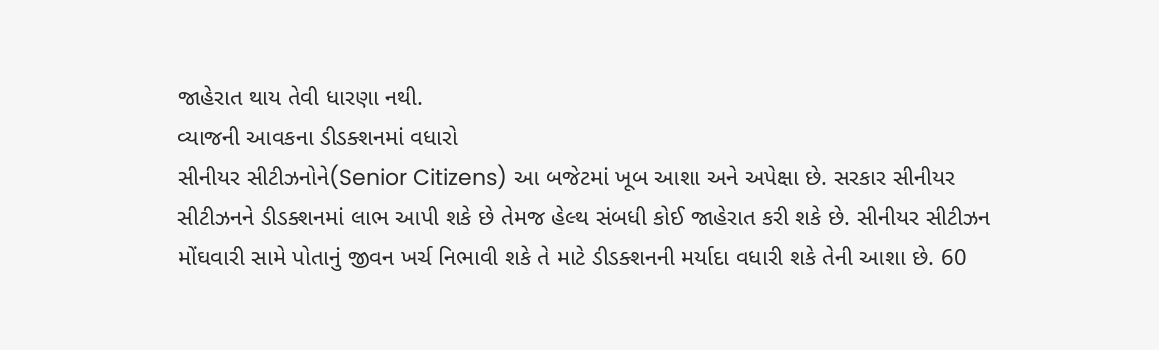જાહેરાત થાય તેવી ધારણા નથી.
વ્યાજની આવકના ડીડક્શનમાં વધારો
સીનીયર સીટીઝનોને(Senior Citizens) આ બજેટમાં ખૂબ આશા અને અપેક્ષા છે. સરકાર સીનીયર સીટીઝનને ડીડક્શનમાં લાભ આપી શકે છે તેમજ હેલ્થ સંબધી કોઈ જાહેરાત કરી શકે છે. સીનીયર સીટીઝન મોંઘવારી સામે પોતાનું જીવન ખર્ચ નિભાવી શકે તે માટે ડીડક્શનની મર્યાદા વધારી શકે તેની આશા છે. 60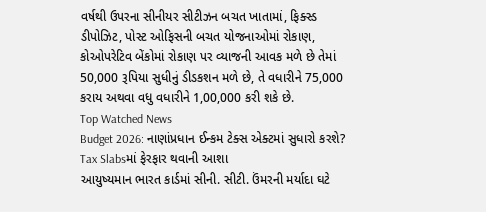વર્ષથી ઉપરના સીનીયર સીટીઝન બચત ખાતામાં, ફિક્સ્ડ ડીપોઝિટ, પોસ્ટ ઓફિસની બચત યોજનાઓમાં રોકાણ, કોઓપરેટિવ બેંકોમાં રોકાણ પર વ્યાજની આવક મળે છે તેમાં 50,000 રૂપિયા સુધીનું ડીડકશન મળે છે, તે વધારીને 75,000 કરાય અથવા વધુ વધારીને 1,00,000 કરી શકે છે.
Top Watched News
Budget 2026: નાણાંપ્રધાન ઈન્કમ ટેક્સ એક્ટમાં સુધારો કરશે? Tax Slabsમાં ફેરફાર થવાની આશા
આયુષ્યમાન ભારત કાર્ડમાં સીની. સીટી. ઉંમરની મર્યાદા ઘટે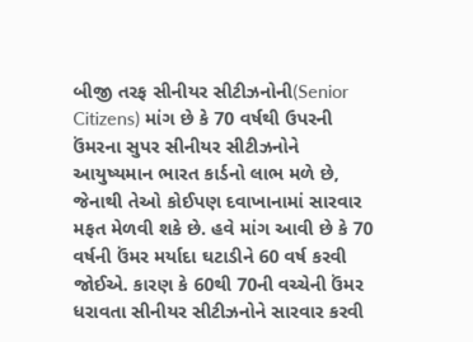બીજી તરફ સીનીયર સીટીઝનોની(Senior Citizens) માંગ છે કે 70 વર્ષથી ઉપરની ઉંમરના સુપર સીનીયર સીટીઝનોને આયુષ્યમાન ભારત કાર્ડનો લાભ મળે છે, જેનાથી તેઓ કોઈપણ દવાખાનામાં સારવાર મફત મેળવી શકે છે. હવે માંગ આવી છે કે 70 વર્ષની ઉંમર મર્યાદા ઘટાડીને 60 વર્ષ કરવી જોઈએ. કારણ કે 60થી 70ની વચ્ચેની ઉંમર ધરાવતા સીનીયર સીટીઝનોને સારવાર કરવી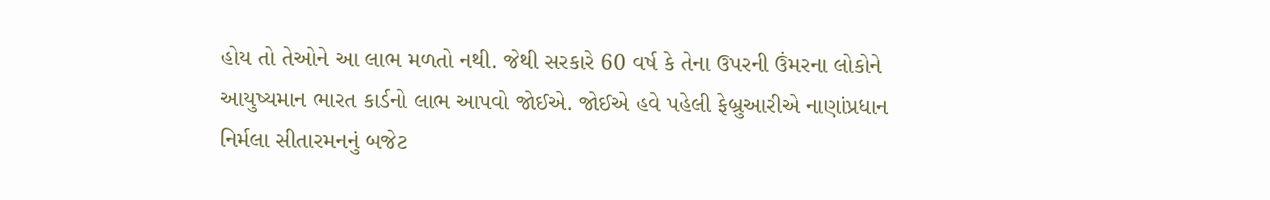હોય તો તેઓને આ લાભ મળતો નથી. જેથી સરકારે 60 વર્ષ કે તેના ઉપરની ઉંમરના લોકોને આયુષ્યમાન ભારત કાર્ડનો લાભ આપવો જોઈએ. જોઈએ હવે પહેલી ફેબ્રુઆરીએ નાણાંપ્રધાન નિર્મલા સીતારમનનું બજેટ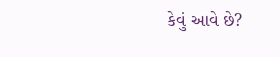કેવું આવે છે?